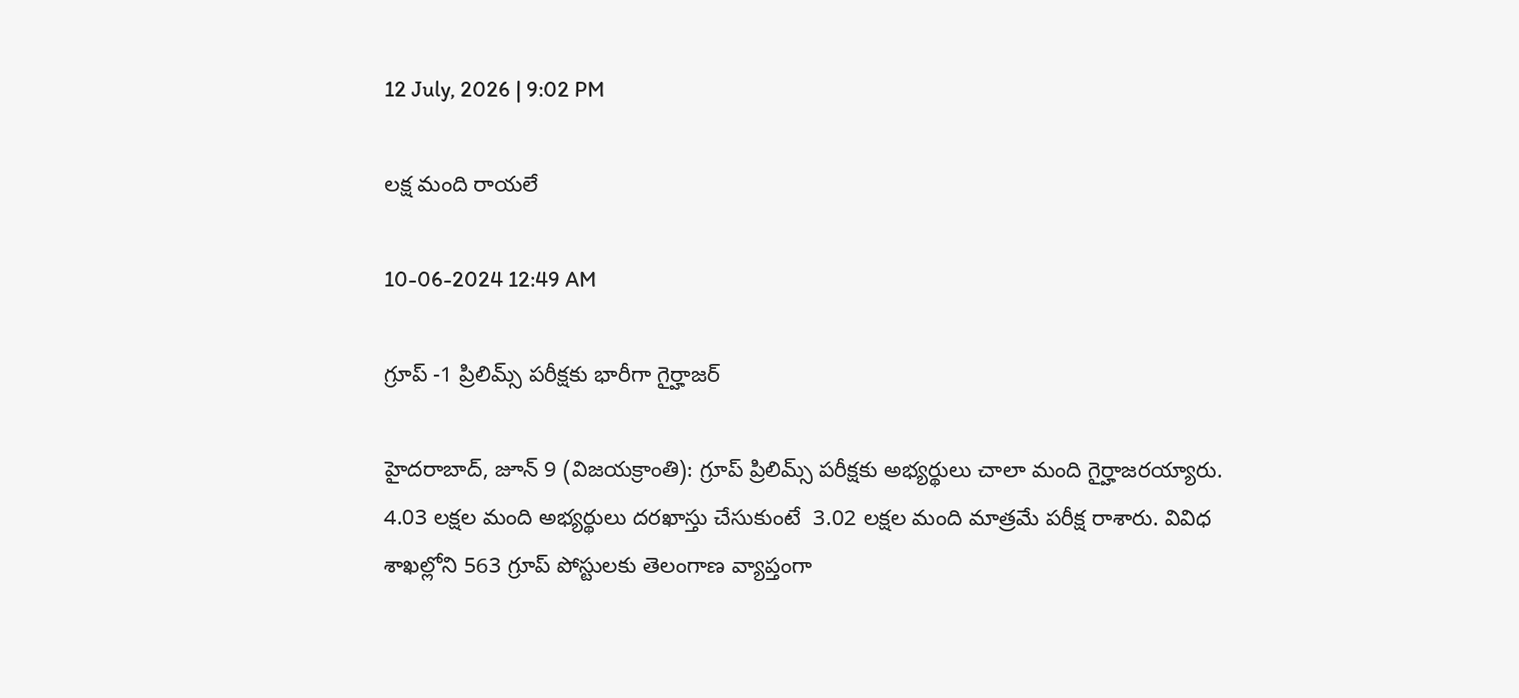12 July, 2026 | 9:02 PM

లక్ష మంది రాయలే

10-06-2024 12:49 AM

గ్రూప్ -1 ప్రిలిమ్స్ పరీక్షకు భారీగా గైర్హాజర్

హైదరాబాద్, జూన్ 9 (విజయక్రాంతి): గ్రూప్ ప్రిలిమ్స్ పరీక్షకు అభ్యర్థులు చాలా మంది గైర్హాజరయ్యారు. 4.03 లక్షల మంది అభ్యర్థులు దరఖాస్తు చేసుకుంటే  3.02 లక్షల మంది మాత్రమే పరీక్ష రాశారు. వివిధ శాఖల్లోని 563 గ్రూప్ పోస్టులకు తెలంగాణ వ్యాప్తంగా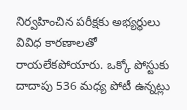నిర్వహించిన పరీక్షకు అభ్యర్థులు వివిధ కారణాలతో రాయలేకపోయారు. ఒక్కో పోస్టుకు దాదాపు 536 మధ్య పోటీ ఉన్నట్లు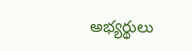అభ్యర్థులు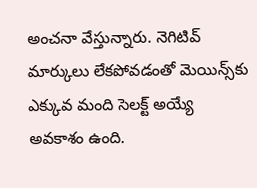అంచనా వేస్తున్నారు. నెగిటివ్ మార్కులు లేకపోవడంతో మెయిన్స్‌కు ఎక్కువ మంది సెలక్ట్ అయ్యే అవకాశం ఉంది.